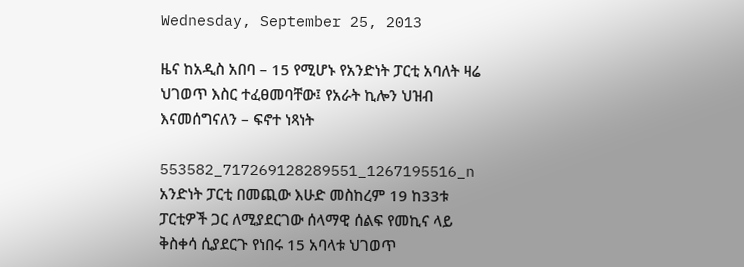Wednesday, September 25, 2013

ዜና ከአዲስ አበባ – 15 የሚሆኑ የአንድነት ፓርቲ አባለት ዛሬ ህገወጥ እስር ተፈፀመባቸው፤ የአራት ኪሎን ህዝብ እናመሰግናለን – ፍኖተ ነጻነት

553582_717269128289551_1267195516_n
አንድነት ፓርቲ በመጪው እሁድ መስከረም 19 ከ33ቱ ፓርቲዎች ጋር ለሚያደርገው ሰላማዊ ሰልፍ የመኪና ላይ ቅስቀሳ ሲያደርጉ የነበሩ 15 አባላቱ ህገወጥ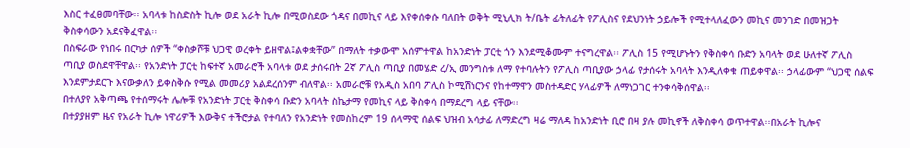እስር ተፈፀመባቸው፡፡ አባላቱ ከስድስት ኪሎ ወደ አራት ኪሎ በሚወስደው ጎዳና በመኪና ላይ እየቀሰቀሱ ባለበት ወቅት ሚኒሊክ ት/ቤት ፊትለፊት የፖሊስና የደህንነት ኃይሎች የሚተላለፈውን መኪና መንገድ በመዝጋት ቅስቀሳውን አደናቅፈዋል፡፡
በስፍራው የነበሩ በርካታ ሰዎች “ቀስቃሾቹ ህጋዊ ወረቀት ይዘዋል፤ልቀቋቸው” በማለት ተቃውሞ አሰምተዋል ከአንድነት ፓርቲ ጎን እንደሚቆሙም ተናግረዋል፡፡ ፖሊስ 15 የሚሆኑትን የቅስቀሳ ቡድን አባላት ወደ ሁለተኛ ፖሊስ ጣቢያ ወስደዋቸዋል፡፡ የአንድነት ፓርቲ ከፍተኛ አመራሮች አባላቱ ወደ ታሰሩበት 2ኛ ፖሊስ ጣቢያ በመሄድ ረ/ኢ መንግስቱ ለማ የተባሉትን የፖሊስ ጣቢያው ኃላፊ የታሰሩት አባላት እንዲለቀቁ ጠይቀዋል፡፡ ኃላፊውም “ህጋዊ ሰልፍ እንደምታደርጉ እናውቃለን ይቀስቅሱ የሚል መመሪያ አልደረሰንም ብለዋል፡፡ አመራሮቹ የአዲስ አበባ ፖሊስ ኮሚሽነርንና የከተማዋን መስተዳድር ሃላፊዎች ለማነጋገር ተንቀሳቅሰዋል፡፡
በተለያየ አቅጣጫ የተሰማሩት ሌሎቹ የአንድነት ፓርቲ ቅስቀሳ ቡድን አባላት ስኬታማ የመኪና ላይ ቅስቀሳ በማደረግ ላይ ናቸው፡፡
በተያያዘም ዜና የአራት ኪሎ ነዋሪዎች እውቅና ተችሮታል የተባለን የአንድነት የመስከረም 19 ሰላማዊ ሰልፍ ህዝብ አሳታፊ ለማድረግ ዛሬ ማለዳ ከአንድነት ቢሮ በዛ ያሉ መኪኖች ለቅስቀሳ ወጥተዋል፡፡በአራት ኪሎና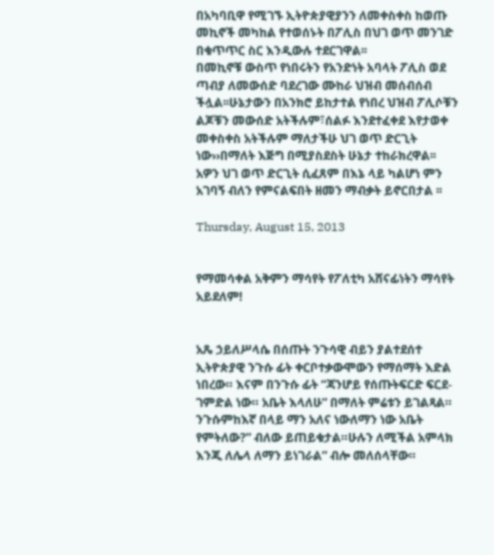በአካባቢዋ የሚገኙ ኢትዮጵያዊያንን ለመቀስቀስ ከወጡ መኪኖች መካከል የተወሰኑት በፖሊስ በህገ ወጥ መንገድ በቁጥጥር ስር እንዲውሉ ተደርገዋል፡፡
በመኪኖቹ ውስጥ የነበሩትን የአንድነት አባላት ፖሊስ ወደ ጣብያ ለመውሰድ ባደረገው ሙከራ ህዝብ መሰብሰብ ችሏል፡፡ሁኔታውን በአንክሮ ይከታተል የነበረ ህዝብ ፖሊሶቹን ልጆቹን መውሰድ አትችሉም፣ሰልፉ እንደተፈቀደ እየታወቀ መቀስቀስ አትችሉም ማለታችሁ ህገ ወጥ ድርጊት ነው››በማለት እጅግ በሚያስደስት ሁኔታ ተከራክረዋል፡፡
አዎን ህገ ወጥ ድርጊት ሲፈጸም በእኔ ላይ ካልሆነ ምን አገባኝ ብለን የምናልፍበት ዘመን ማብቃት ይኖርበታል ፡፡

Thursday, August 15, 2013


የማመሳቀል አቅምን ማሳየት የፖለቲካ አሸናፊነትን ማሳየት አይደለም!


አጼ ኃይለሥላሴ በሰጡት ንጉሳዊ ብይን ያልተደሰተ ኢትዮጵያዊ ንጉሱ ፊት ቀርቦተቃውሞውን የማሰማት እድል ነበረው። እናም በንጉሱ ፊት “ጃንሆይ የሰጡትፍርድ ፍርደ-ገምድል ነው። አቤት እላለሁ” በማለት ምሬቱን ይገልጻል። ንጉሱምከእኛ በላይ ማን አለና ነውለማን ነው አቤት የምትለው?” ብለው ይጠይቁታል።ሁሉን ለሚችል አምላክ እንጂ ለሌላ ለማን ይነገራል” ብሎ መለሰላቸው።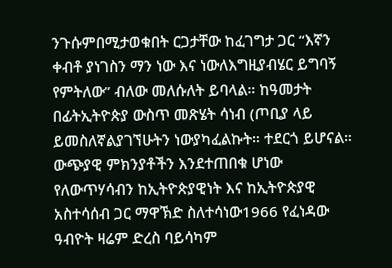ንጉሱምበሚታወቁበት ርጋታቸው ከፈገግታ ጋር “እኛን ቀብቶ ያነገስን ማን ነው እና ነውለእግዚያብሄር ይግባኝ የምትለው” ብለው መለሱለት ይባላል። ከዓመታት በፊትኢትዮጵያ ውስጥ መጽሄት ሳነብ (ጦቢያ ላይ ይመስለኛልያገኘሁትን ነውያካፈልኩት። ተደርጎ ይሆናል። ውጭያዊ ምክንያቶችን እንደተጠበቁ ሆነው የለውጥሃሳብን ከኢትዮጵያዊነት እና ከኢትዮጵያዊ አስተሳሰብ ጋር ማዋኽድ ስለተሳነው1966 የፈነዳው ዓብዮት ዛሬም ድረስ ባይሳካም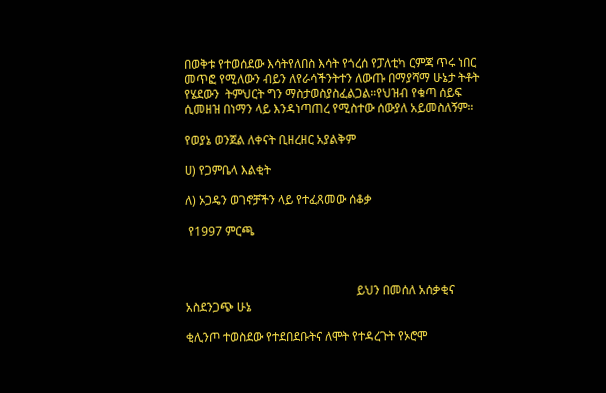በወቅቱ የተወሰደው እሳትየለበስ እሳት የጎረሰ የፓለቲካ ርምጃ ጥሩ ነበር መጥፎ የሚለውን ብይን ለየራሳችንትተን ለውጡ በማያሻማ ሁኔታ ትቶት የሄደውን  ትምህርት ግን ማስታወስያስፈልጋል።የህዝብ የቁጣ ሰይፍ ሲመዘዝ በነማን ላይ እንዳነጣጠረ የሚስተው ሰውያለ አይመስለኝም።

የወያኔ ወንጀል ለቀናት ቢዘረዘር አያልቅም

ሀ) የጋምቤላ እልቂት

ለ) ኦጋዴን ወገኖቻችን ላይ የተፈጸመው ሰቆቃ

 የ1997 ምርጫ



                                                         ይህን በመሰለ አሰቃቂና አስደንጋጭ ሁኔ

ቂሊንጦ ተወስደው የተደበደቡትና ለሞት የተዳረጉት የኦሮሞ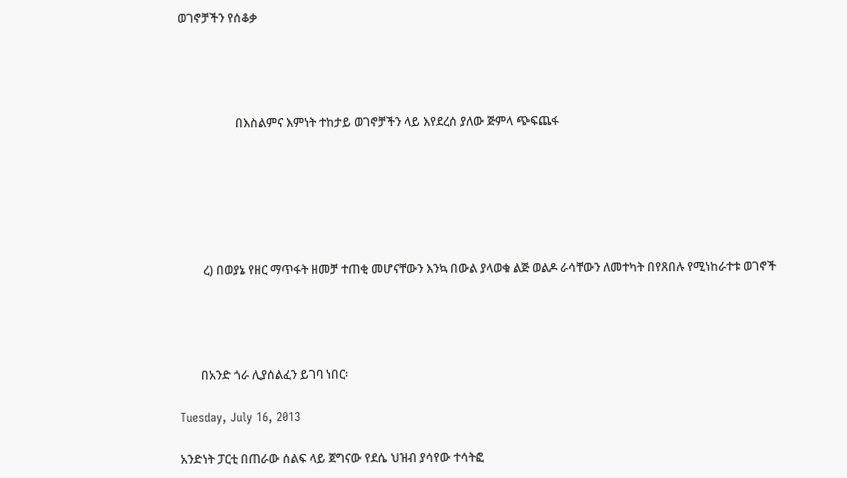ወገኖቻችን የሰቆቃ




                   በእስልምና እምነት ተከታይ ወገኖቻችን ላይ እየደረሰ ያለው ጅምላ ጭፍጨፋ






        ረ) በወያኔ የዘር ማጥፋት ዘመቻ ተጠቂ መሆናቸውን እንኳ በውል ያላወቁ ልጅ ወልዶ ራሳቸውን ለመተካት በየጸበሉ የሚነከራተቱ ወገኖች




       በአንድ ጎራ ሊያሰልፈን ይገባ ነበር፡

Tuesday, July 16, 2013

አንድነት ፓርቲ በጠራው ሰልፍ ላይ ጀግናው የደሴ ህዝብ ያሳየው ተሳትፎ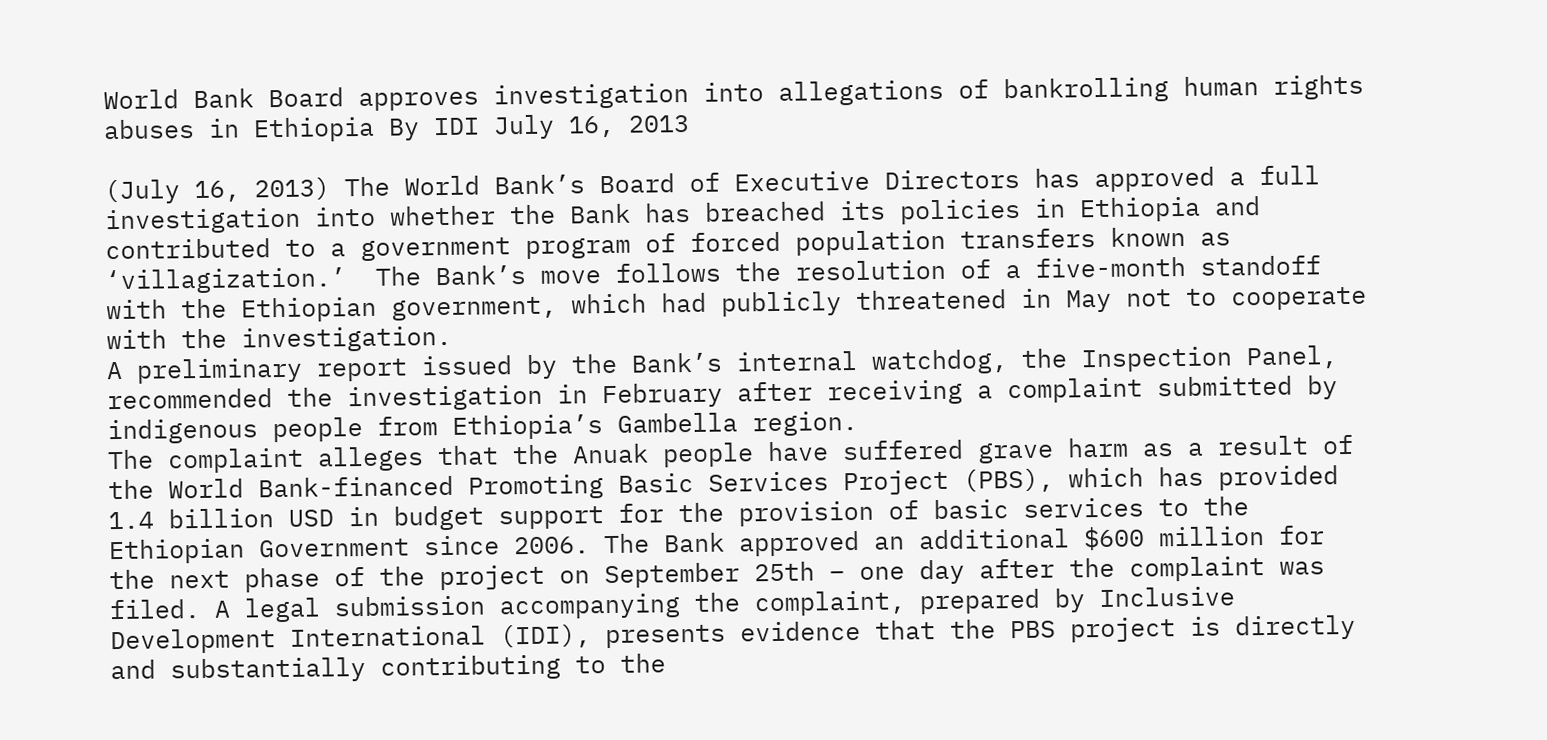World Bank Board approves investigation into allegations of bankrolling human rights abuses in Ethiopia By IDI July 16, 2013

(July 16, 2013) The World Bank’s Board of Executive Directors has approved a full investigation into whether the Bank has breached its policies in Ethiopia and contributed to a government program of forced population transfers known as ‘villagization.’  The Bank’s move follows the resolution of a five-month standoff with the Ethiopian government, which had publicly threatened in May not to cooperate with the investigation.
A preliminary report issued by the Bank’s internal watchdog, the Inspection Panel, recommended the investigation in February after receiving a complaint submitted by indigenous people from Ethiopia’s Gambella region.
The complaint alleges that the Anuak people have suffered grave harm as a result of the World Bank-financed Promoting Basic Services Project (PBS), which has provided 1.4 billion USD in budget support for the provision of basic services to the Ethiopian Government since 2006. The Bank approved an additional $600 million for the next phase of the project on September 25th – one day after the complaint was filed. A legal submission accompanying the complaint, prepared by Inclusive Development International (IDI), presents evidence that the PBS project is directly and substantially contributing to the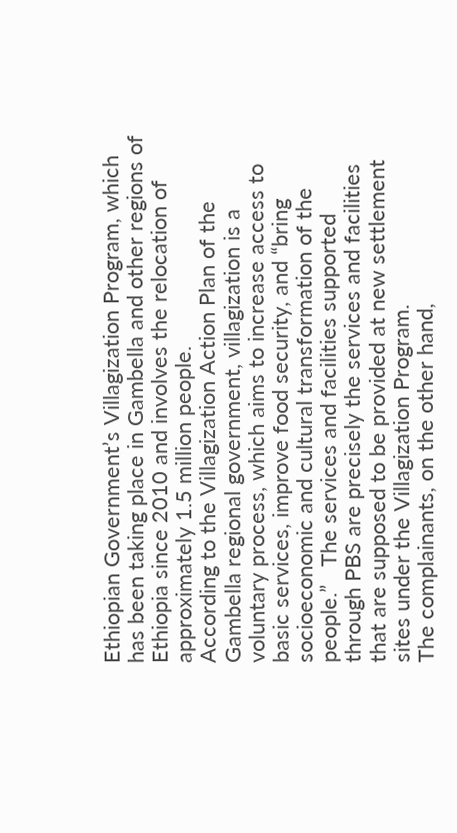Ethiopian Government’s Villagization Program, which has been taking place in Gambella and other regions of Ethiopia since 2010 and involves the relocation of approximately 1.5 million people.
According to the Villagization Action Plan of the Gambella regional government, villagization is a voluntary process, which aims to increase access to basic services, improve food security, and “bring socioeconomic and cultural transformation of the people.”   The services and facilities supported through PBS are precisely the services and facilities that are supposed to be provided at new settlement sites under the Villagization Program.
The complainants, on the other hand,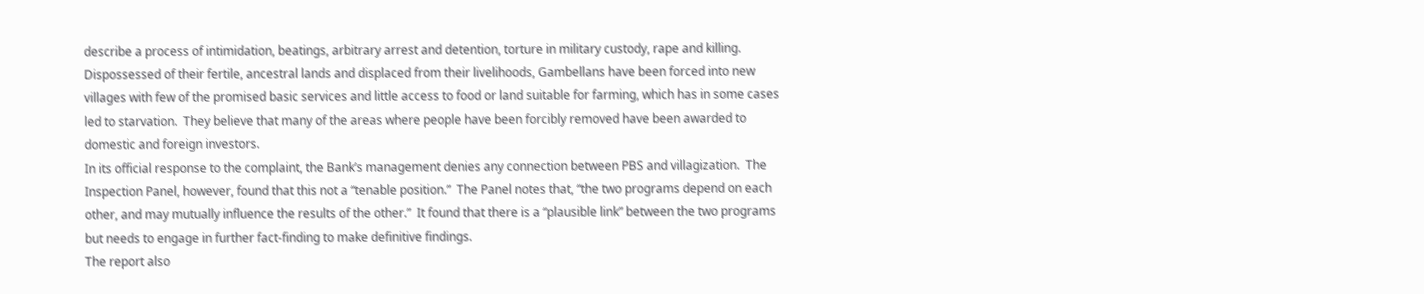describe a process of intimidation, beatings, arbitrary arrest and detention, torture in military custody, rape and killing.  Dispossessed of their fertile, ancestral lands and displaced from their livelihoods, Gambellans have been forced into new villages with few of the promised basic services and little access to food or land suitable for farming, which has in some cases led to starvation.  They believe that many of the areas where people have been forcibly removed have been awarded to domestic and foreign investors.
In its official response to the complaint, the Bank’s management denies any connection between PBS and villagization.  The Inspection Panel, however, found that this not a “tenable position.”  The Panel notes that, “the two programs depend on each other, and may mutually influence the results of the other.”  It found that there is a “plausible link” between the two programs but needs to engage in further fact-finding to make definitive findings.
The report also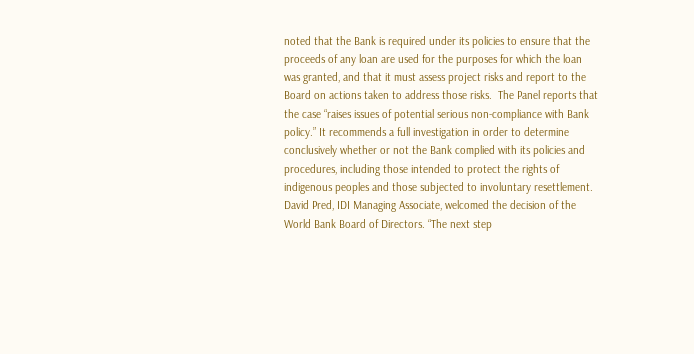noted that the Bank is required under its policies to ensure that the proceeds of any loan are used for the purposes for which the loan was granted, and that it must assess project risks and report to the Board on actions taken to address those risks.  The Panel reports that the case “raises issues of potential serious non-compliance with Bank policy.” It recommends a full investigation in order to determine conclusively whether or not the Bank complied with its policies and procedures, including those intended to protect the rights of indigenous peoples and those subjected to involuntary resettlement.
David Pred, IDI Managing Associate, welcomed the decision of the World Bank Board of Directors. “The next step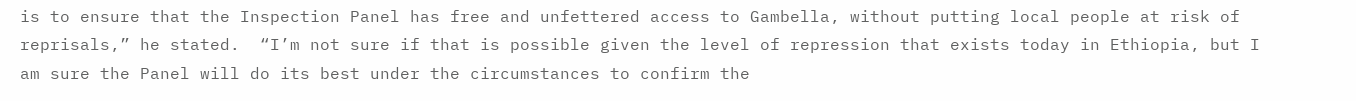is to ensure that the Inspection Panel has free and unfettered access to Gambella, without putting local people at risk of reprisals,” he stated.  “I’m not sure if that is possible given the level of repression that exists today in Ethiopia, but I am sure the Panel will do its best under the circumstances to confirm the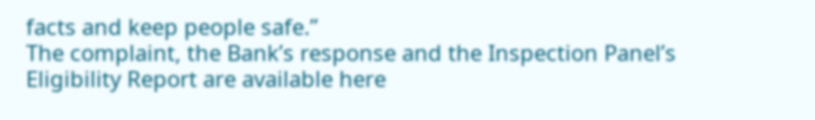facts and keep people safe.”
The complaint, the Bank’s response and the Inspection Panel’s Eligibility Report are available here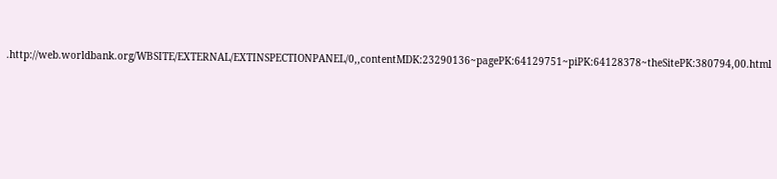.http://web.worldbank.org/WBSITE/EXTERNAL/EXTINSPECTIONPANEL/0,,contentMDK:23290136~pagePK:64129751~piPK:64128378~theSitePK:380794,00.html